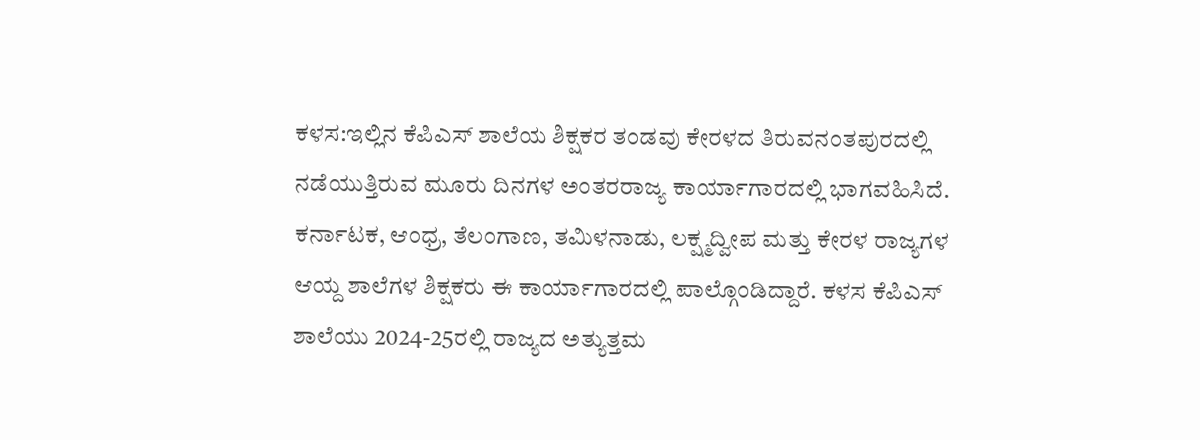ಕಳಸ:ಇಲ್ಲಿನ ಕೆಪಿಎಸ್ ಶಾಲೆಯ ಶಿಕ್ಷಕರ ತಂಡವು ಕೇರಳದ ತಿರುವನಂತಪುರದಲ್ಲಿ ನಡೆಯುತ್ತಿರುವ ಮೂರು ದಿನಗಳ ಅಂತರರಾಜ್ಯ ಕಾರ್ಯಾಗಾರದಲ್ಲಿ ಭಾಗವಹಿಸಿದೆ.
ಕರ್ನಾಟಕ, ಆಂಧ್ರ, ತೆಲಂಗಾಣ, ತಮಿಳನಾಡು, ಲಕ್ಷ್ಮದ್ವೀಪ ಮತ್ತು ಕೇರಳ ರಾಜ್ಯಗಳ ಆಯ್ದ ಶಾಲೆಗಳ ಶಿಕ್ಷಕರು ಈ ಕಾರ್ಯಾಗಾರದಲ್ಲಿ ಪಾಲ್ಗೊಂಡಿದ್ದಾರೆ. ಕಳಸ ಕೆಪಿಎಸ್ ಶಾಲೆಯು 2024-25ರಲ್ಲಿ ರಾಜ್ಯದ ಅತ್ಯುತ್ತಮ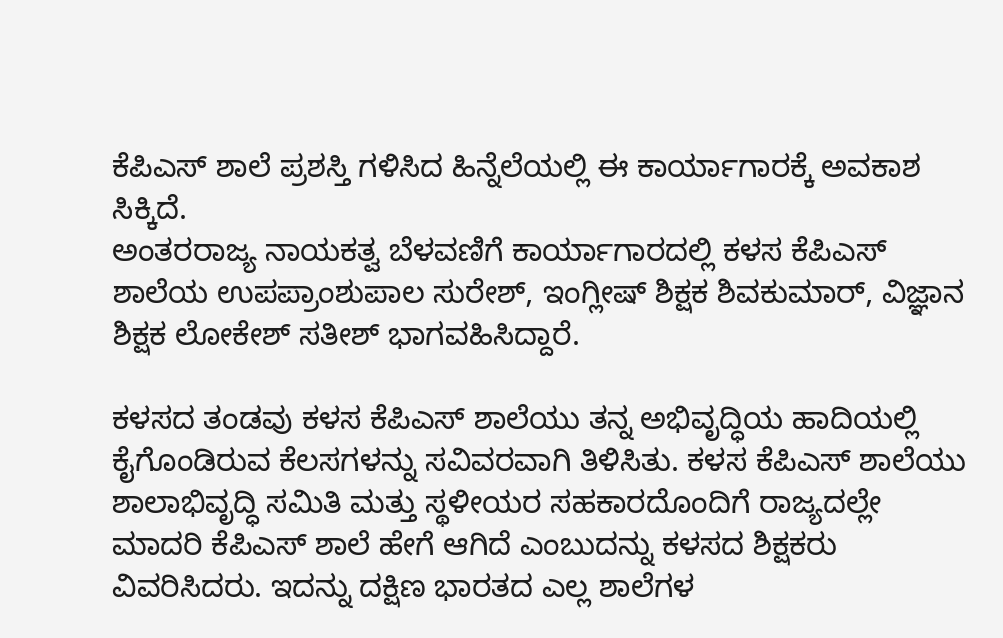ಕೆಪಿಎಸ್ ಶಾಲೆ ಪ್ರಶಸ್ತಿ ಗಳಿಸಿದ ಹಿನ್ನೆಲೆಯಲ್ಲಿ ಈ ಕಾರ್ಯಾಗಾರಕ್ಕೆ ಅವಕಾಶ ಸಿಕ್ಕಿದೆ.
ಅಂತರರಾಜ್ಯ ನಾಯಕತ್ವ ಬೆಳವಣಿಗೆ ಕಾರ್ಯಾಗಾರದಲ್ಲಿ ಕಳಸ ಕೆಪಿಎಸ್ ಶಾಲೆಯ ಉಪಪ್ರಾಂಶುಪಾಲ ಸುರೇಶ್, ಇಂಗ್ಲೀಷ್ ಶಿಕ್ಷಕ ಶಿವಕುಮಾರ್, ವಿಜ್ಞಾನ ಶಿಕ್ಷಕ ಲೋಕೇಶ್ ಸತೀಶ್ ಭಾಗವಹಿಸಿದ್ದಾರೆ.

ಕಳಸದ ತಂಡವು ಕಳಸ ಕೆಪಿಎಸ್ ಶಾಲೆಯು ತನ್ನ ಅಭಿವೃದ್ಧಿಯ ಹಾದಿಯಲ್ಲಿ ಕೈಗೊಂಡಿರುವ ಕೆಲಸಗಳನ್ನು ಸವಿವರವಾಗಿ ತಿಳಿಸಿತು. ಕಳಸ ಕೆಪಿಎಸ್ ಶಾಲೆಯು ಶಾಲಾಭಿವೃದ್ಧಿ ಸಮಿತಿ ಮತ್ತು ಸ್ಥಳೀಯರ ಸಹಕಾರದೊಂದಿಗೆ ರಾಜ್ಯದಲ್ಲೇ ಮಾದರಿ ಕೆಪಿಎಸ್ ಶಾಲೆ ಹೇಗೆ ಆಗಿದೆ ಎಂಬುದನ್ನು ಕಳಸದ ಶಿಕ್ಷಕರು ವಿವರಿಸಿದರು. ಇದನ್ನು ದಕ್ಷಿಣ ಭಾರತದ ಎಲ್ಲ ಶಾಲೆಗಳ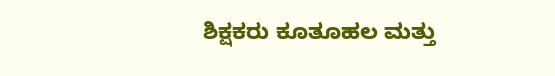ಶಿಕ್ಷಕರು ಕೂತೂಹಲ ಮತ್ತು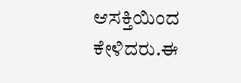ಆಸಕ್ತಿಯಿಂದ ಕೇಳಿದರು.ಈ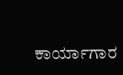ಕಾರ್ಯಾಗಾರ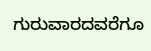ಗುರುವಾರದವರೆಗೂ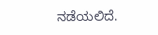ನಡೆಯಲಿದೆ.